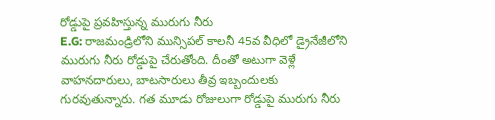రోడ్డుపై ప్రవహిస్తున్న మురుగు నీరు
E.G: రాజమండ్రిలోని మున్సిపల్ కాలనీ 45వ వీధిలో డ్రైనేజీలోని మురుగు నీరు రోడ్డుపై చేరుతోంది. దీంతో అటుగా వెళ్లే వాహనదారులు, బాటసారులు తీవ్ర ఇబ్బందులకు గురవుతున్నారు. గత మూడు రోజులుగా రోడ్డుపై మురుగు నీరు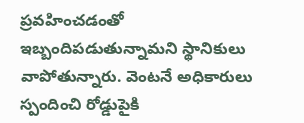ప్రవహించడంతో ఇబ్బందిపడుతున్నామని స్థానికులు వాపోతున్నారు. వెంటనే అధికారులు స్పందించి రోడ్డుపైకి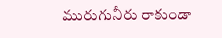మురుగునీరు రాకుండా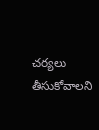చర్యలు తీసుకోవాలని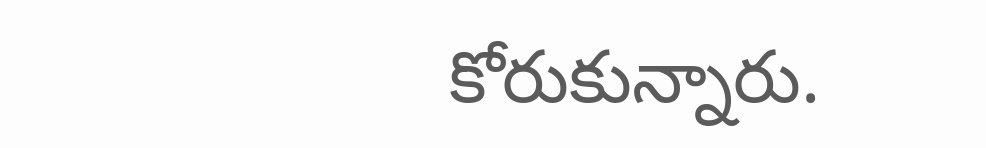కోరుకున్నారు.